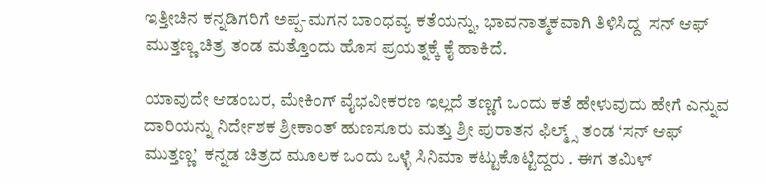ಇತ್ತೀಚಿನ ಕನ್ನಡಿಗರಿಗೆ ಅಪ್ಪ-ಮಗನ ಬಾಂಧವ್ಯ ಕತೆಯನ್ನು, ಭಾವನಾತ್ಮಕವಾಗಿ ತಿಳಿಸಿದ್ದ  ಸನ್ ಆಫ್ ಮುತ್ತಣ್ಣ ಚಿತ್ರ ತಂಡ ಮತ್ತೊಂದು ಹೊಸ ಪ್ರಯತ್ನಕ್ಕೆ ಕೈ ಹಾಕಿದೆ.

ಯಾವುದೇ ಆಡಂಬರ, ಮೇಕಿಂಗ್‌ ವೈಭವೀಕರಣ ಇಲ್ಲದೆ ತಣ್ಣಗೆ ಒಂದು ಕತೆ ಹೇಳುವುದು ಹೇಗೆ ಎನ್ನುವ ದಾರಿಯನ್ನು ನಿರ್ದೇಶಕ ಶ್ರೀಕಾಂತ್‌ ಹುಣಸೂರು ಮತ್ತು ಶ್ರೀ ಪುರಾತನ ಫಿಲ್ಮ್ಸ್ ತಂಡ ‘ಸನ್‌ ಆಫ್‌ ಮುತ್ತಣ್ಣ’  ಕನ್ನಡ ಚಿತ್ರದ ಮೂಲಕ ಒಂದು ಒಳ್ಳೆ ಸಿನಿಮಾ ಕಟ್ಟುಕೊಟ್ಟಿದ್ದರು . ಈಗ ತಮಿಳ್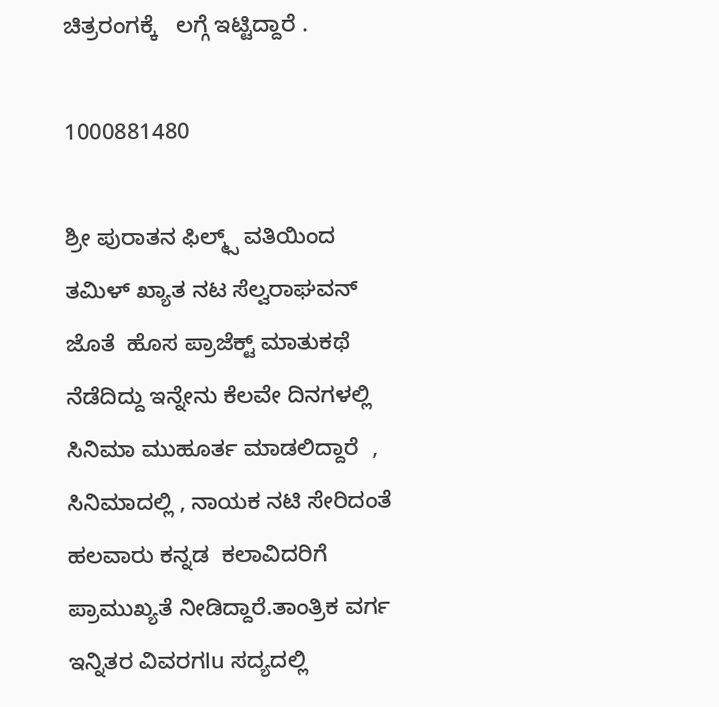ಚಿತ್ರರಂಗಕ್ಕೆ   ಲಗ್ಗೆ ಇಟ್ಟಿದ್ದಾರೆ .

1000881480

ಶ್ರೀ ಪುರಾತನ ಫಿಲ್ಮ್ಸ್ ವತಿಯಿಂದ    ತಮಿಳ್ ಖ್ಯಾತ ನಟ ಸೆಲ್ವರಾಘವನ್ ಜೊತೆ  ಹೊಸ ಪ್ರಾಜೆಕ್ಟ್ ಮಾತುಕಥೆ ನೆಡೆದಿದ್ದು ಇನ್ನೇನು ಕೆಲವೇ ದಿನಗಳಲ್ಲಿ ಸಿನಿಮಾ ಮುಹೂರ್ತ ಮಾಡಲಿದ್ದಾರೆ  ,  ಸಿನಿಮಾದಲ್ಲಿ , ನಾಯಕ ನಟಿ ಸೇರಿದಂತೆ ಹಲವಾರು ಕನ್ನಡ  ಕಲಾವಿದರಿಗೆ ಪ್ರಾಮುಖ್ಯತೆ ನೀಡಿದ್ದಾರೆ.ತಾಂತ್ರಿಕ ವರ್ಗ ಇನ್ನಿತರ ವಿವರಗlu ಸದ್ಯದಲ್ಲಿ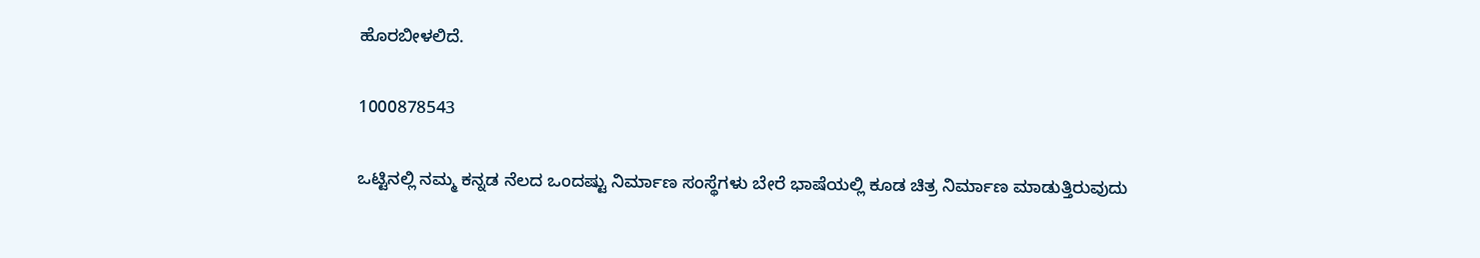ಹೊರಬೀಳಲಿದೆ.

1000878543

ಒಟ್ಟಿನಲ್ಲಿ ನಮ್ಮ ಕನ್ನಡ ನೆಲದ ಒಂದಷ್ಟು ನಿರ್ಮಾಣ ಸಂಸ್ಥೆಗಳು ಬೇರೆ ಭಾಷೆಯಲ್ಲಿ ಕೂಡ ಚಿತ್ರ ನಿರ್ಮಾಣ ಮಾಡುತ್ತಿರುವುದು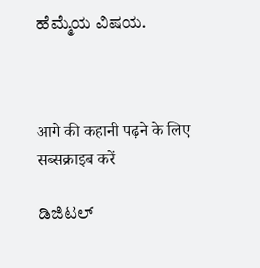ಹೆಮ್ಮೆಯ ವಿಷಯ.



आगे की कहानी पढ़ने के लिए सब्सक्राइब करें

ಡಿಜಿಟಲ್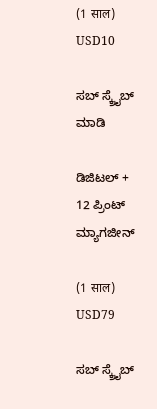(1 साल)
USD10

ಸಬ್ ಸ್ಕ್ರೈಬ್ ಮಾಡಿ

ಡಿಜಿಟಲ್ + 12 ಪ್ರಿಂಟ್ ಮ್ಯಾಗಜೀನ್

(1 साल)
USD79

ಸಬ್ ಸ್ಕ್ರೈಬ್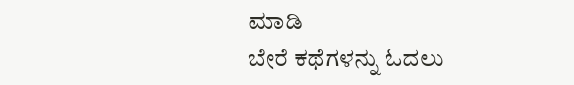ಮಾಡಿ
ಬೇರೆ ಕಥೆಗಳನ್ನು ಓದಲು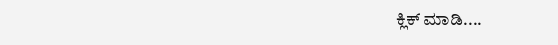ಕ್ಲಿಕ್ ಮಾಡಿ....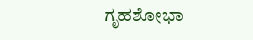ಗೃಹಶೋಭಾ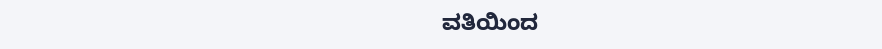ವತಿಯಿಂದ